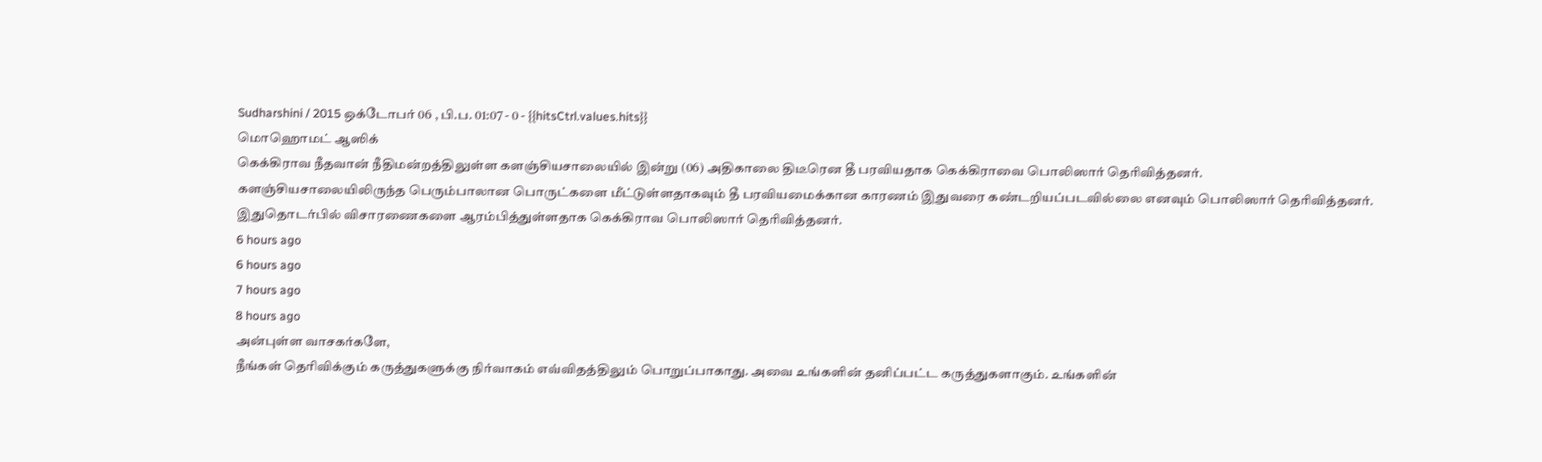Sudharshini / 2015 ஒக்டோபர் 06 , பி.ப. 01:07 - 0 - {{hitsCtrl.values.hits}}
மொஹொமட் ஆஸிக்
கெக்கிராவ நீதவான் நீதிமன்றத்திலுள்ள களஞ்சியசாலையில் இன்று (06) அதிகாலை திடீரென தீ பரவியதாக கெக்கிராவை பொலிஸார் தெரிவித்தனர்.
களஞ்சியசாலையிலிருந்த பெரும்பாலான பொருட்களை மீட்டுள்ளதாகவும் தீ பரவியமைக்கான காரணம் இதுவரை கண்டறியப்படவில்லை எனவும் பொலிஸார் தெரிவித்தனர்.
இதுதொடர்பில் விசாரணைகளை ஆரம்பித்துள்ளதாக கெக்கிராவ பொலிஸார் தெரிவித்தனர்.
6 hours ago
6 hours ago
7 hours ago
8 hours ago
அன்புள்ள வாசகர்களே,
நீங்கள் தெரிவிக்கும் கருத்துகளுக்கு நிர்வாகம் எவ்விதத்திலும் பொறுப்பாகாது. அவை உங்களின் தனிப்பட்ட கருத்துகளாகும். உங்களின்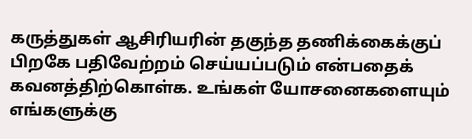கருத்துகள் ஆசிரியரின் தகுந்த தணிக்கைக்குப் பிறகே பதிவேற்றம் செய்யப்படும் என்பதைக் கவனத்திற்கொள்க. உங்கள் யோசனைகளையும் எங்களுக்கு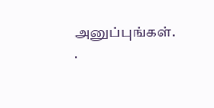அனுப்புங்கள். .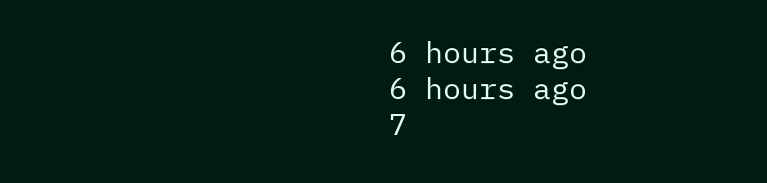6 hours ago
6 hours ago
7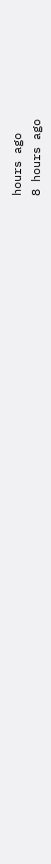hours ago
8 hours ago